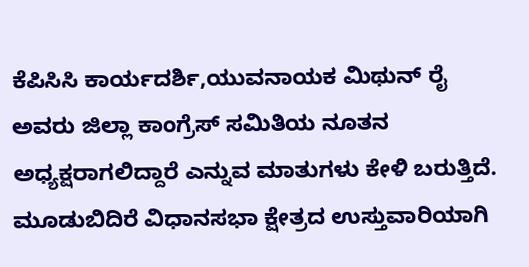ಕೆಪಿಸಿಸಿ ಕಾರ್ಯದರ್ಶಿ,ಯುವನಾಯಕ ಮಿಥುನ್ ರೈ ಅವರು ಜಿಲ್ಲಾ ಕಾಂಗ್ರೆಸ್ ಸಮಿತಿಯ ನೂತನ ಅಧ್ಯಕ್ಷರಾಗಲಿದ್ದಾರೆ ಎನ್ನುವ ಮಾತುಗಳು ಕೇಳಿ ಬರುತ್ತಿದೆ.
ಮೂಡುಬಿದಿರೆ ವಿಧಾನಸಭಾ ಕ್ಷೇತ್ರದ ಉಸ್ತುವಾರಿಯಾಗಿ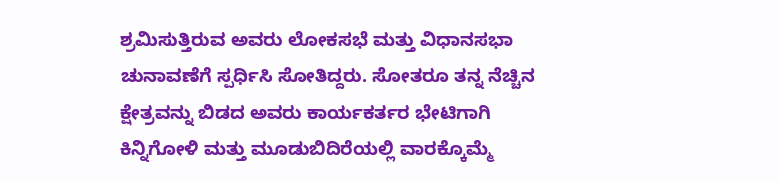ಶ್ರಮಿಸುತ್ತಿರುವ ಅವರು ಲೋಕಸಭೆ ಮತ್ತು ವಿಧಾನಸಭಾ ಚುನಾವಣೆಗೆ ಸ್ಪರ್ಧಿಸಿ ಸೋತಿದ್ದರು. ಸೋತರೂ ತನ್ನ ನೆಚ್ಚಿನ ಕ್ಷೇತ್ರವನ್ನು ಬಿಡದ ಅವರು ಕಾರ್ಯಕರ್ತರ ಭೇಟಿಗಾಗಿ ಕಿನ್ನಿಗೋಳಿ ಮತ್ತು ಮೂಡುಬಿದಿರೆಯಲ್ಲಿ ವಾರಕ್ಕೊಮ್ಮೆ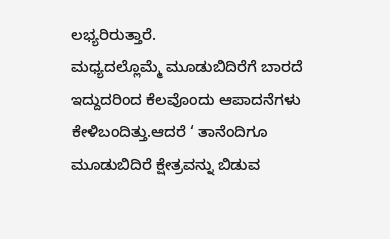ಲಭ್ಯರಿರುತ್ತಾರೆ.
ಮಧ್ಯದಲ್ಲೊಮ್ಮೆ ಮೂಡುಬಿದಿರೆಗೆ ಬಾರದೆ ಇದ್ದುದರಿಂದ ಕೆಲವೊಂದು ಆಪಾದನೆಗಳು ಕೇಳಿಬಂದಿತ್ತು.ಆದರೆ ‘ ತಾನೆಂದಿಗೂ ಮೂಡುಬಿದಿರೆ ಕ್ಷೇತ್ರವನ್ನು ಬಿಡುವ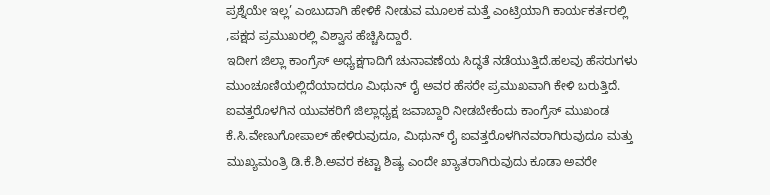ಪ್ರಶ್ನೆಯೇ ಇಲ್ಲ’ ಎಂಬುದಾಗಿ ಹೇಳಿಕೆ ನೀಡುವ ಮೂಲಕ ಮತ್ತೆ ಎಂಟ್ರಿಯಾಗಿ ಕಾರ್ಯಕರ್ತರಲ್ಲಿ ,ಪಕ್ಷದ ಪ್ರಮುಖರಲ್ಲಿ ವಿಶ್ವಾಸ ಹೆಚ್ಚಿಸಿದ್ದಾರೆ.
ಇದೀಗ ಜಿಲ್ಲಾ ಕಾಂಗ್ರೆಸ್ ಅಧ್ಯಕ್ಷಗಾದಿಗೆ ಚುನಾವಣೆಯ ಸಿದ್ಧತೆ ನಡೆಯುತ್ತಿದೆ.ಹಲವು ಹೆಸರುಗಳು ಮುಂಚೂಣಿಯಲ್ಲಿದೆಯಾದರೂ ಮಿಥುನ್ ರೈ ಅವರ ಹೆಸರೇ ಪ್ರಮುಖವಾಗಿ ಕೇಳಿ ಬರುತ್ತಿದೆ. ಐವತ್ತರೊಳಗಿನ ಯುವಕರಿಗೆ ಜಿಲ್ಲಾಧ್ಯಕ್ಷ ಜವಾಬ್ದಾರಿ ನೀಡಬೇಕೆಂದು ಕಾಂಗ್ರೆಸ್ ಮುಖಂಡ ಕೆ.ಸಿ.ವೇಣುಗೋಪಾಲ್ ಹೇಳಿರುವುದೂ, ಮಿಥುನ್ ರೈ ಐವತ್ತರೊಳಗಿನವರಾಗಿರುವುದೂ ಮತ್ತು ಮುಖ್ಯಮಂತ್ರಿ ಡಿ.ಕೆ.ಶಿ.ಅವರ ಕಟ್ಟಾ ಶಿಷ್ಯ ಎಂದೇ ಖ್ಯಾತರಾಗಿರುವುದು ಕೂಡಾ ಅವರೇ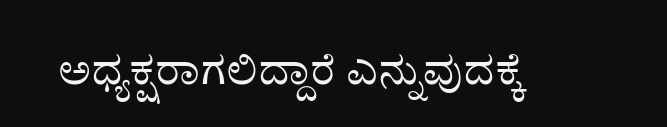ಅಧ್ಯಕ್ಷರಾಗಲಿದ್ದಾರೆ ಎನ್ನುವುದಕ್ಕೆ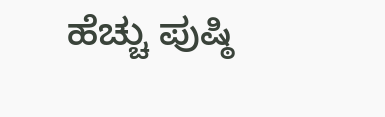ಹೆಚ್ಚು ಪುಷ್ಠಿ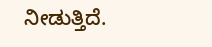ನೀಡುತ್ತಿದೆ.